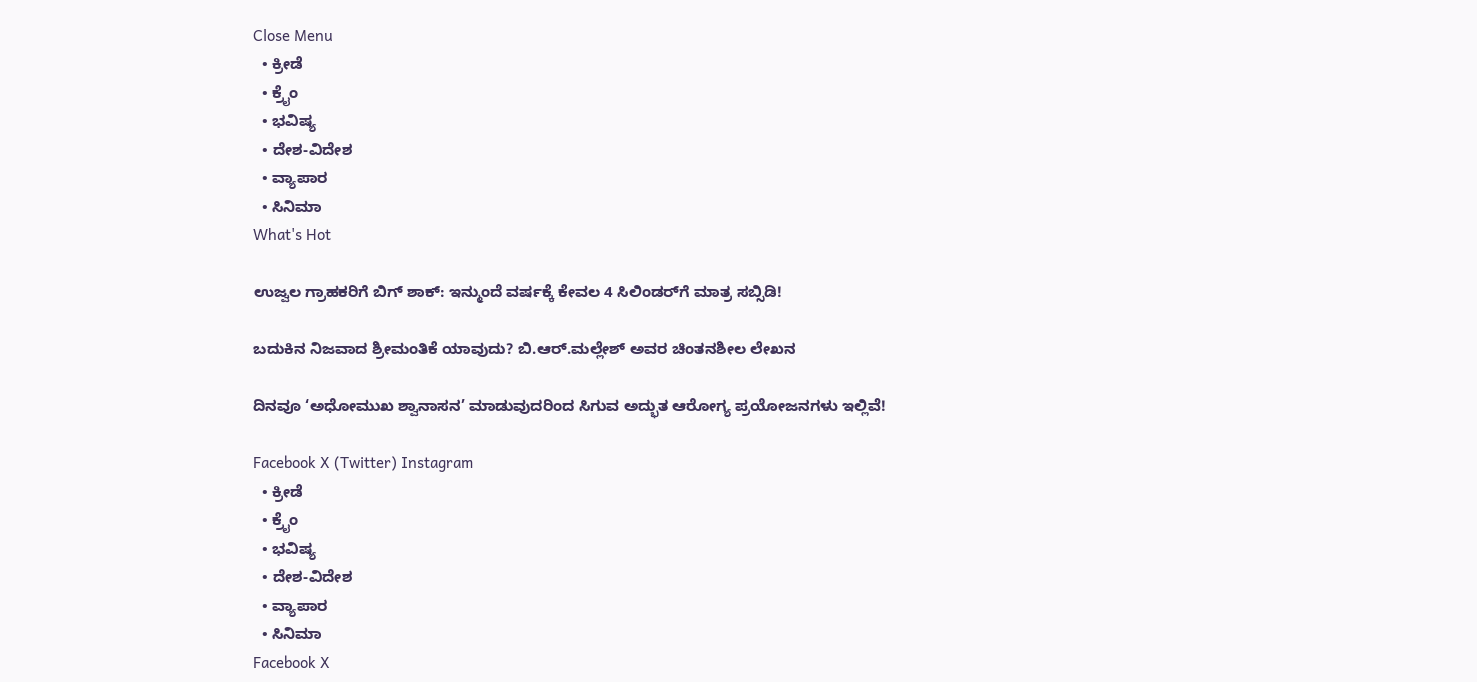Close Menu
  • ಕ್ರೀಡೆ
  • ಕ್ರೈಂ
  • ಭವಿಷ್ಯ
  • ದೇಶ-ವಿದೇಶ
  • ವ್ಯಾಪಾರ
  • ಸಿನಿಮಾ
What's Hot

ಉಜ್ವಲ ಗ್ರಾಹಕರಿಗೆ ಬಿಗ್ ಶಾಕ್: ಇನ್ಮುಂದೆ ವರ್ಷಕ್ಕೆ ಕೇವಲ 4 ಸಿಲಿಂಡರ್‌ಗೆ ಮಾತ್ರ ಸಬ್ಸಿಡಿ!

ಬದುಕಿನ ನಿಜವಾದ ಶ್ರೀಮಂತಿಕೆ ಯಾವುದು? ಬಿ.ಆರ್.ಮಲ್ಲೇಶ್ ಅವರ ಚಿಂತನಶೀಲ ಲೇಖನ

ದಿನವೂ ‘ಅಧೋಮುಖ ಶ್ವಾನಾಸನ’ ಮಾಡುವುದರಿಂದ ಸಿಗುವ ಅದ್ಭುತ ಆರೋಗ್ಯ ಪ್ರಯೋಜನಗಳು ಇಲ್ಲಿವೆ!

Facebook X (Twitter) Instagram
  • ಕ್ರೀಡೆ
  • ಕ್ರೈಂ
  • ಭವಿಷ್ಯ
  • ದೇಶ-ವಿದೇಶ
  • ವ್ಯಾಪಾರ
  • ಸಿನಿಮಾ
Facebook X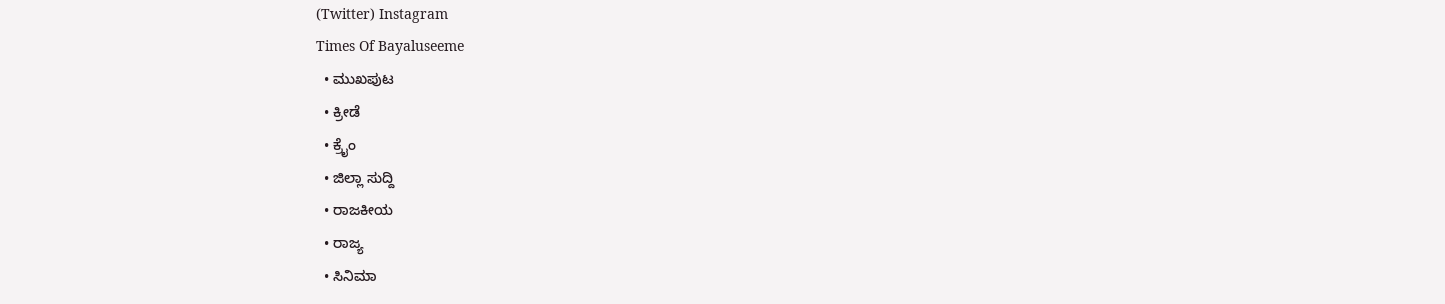(Twitter) Instagram
Times Of Bayaluseeme
  • ಮುಖಪುಟ
  • ಕ್ರೀಡೆ
  • ಕ್ರೈಂ
  • ಜಿಲ್ಲಾ ಸುದ್ದಿ
  • ರಾಜಕೀಯ
  • ರಾಜ್ಯ
  • ಸಿನಿಮಾ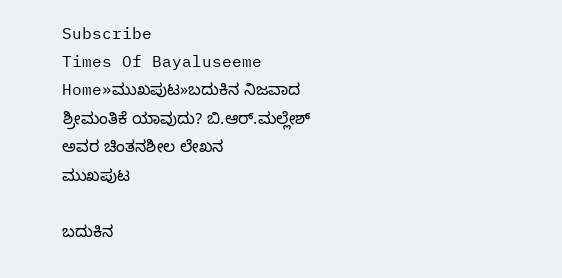Subscribe
Times Of Bayaluseeme
Home»ಮುಖಪುಟ»ಬದುಕಿನ ನಿಜವಾದ ಶ್ರೀಮಂತಿಕೆ ಯಾವುದು? ಬಿ.ಆರ್.ಮಲ್ಲೇಶ್ ಅವರ ಚಿಂತನಶೀಲ ಲೇಖನ
ಮುಖಪುಟ

ಬದುಕಿನ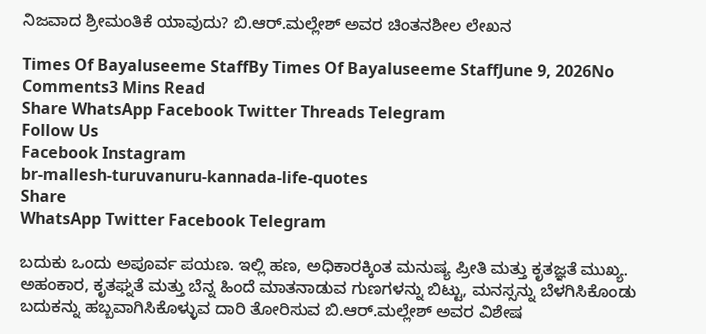ನಿಜವಾದ ಶ್ರೀಮಂತಿಕೆ ಯಾವುದು? ಬಿ.ಆರ್.ಮಲ್ಲೇಶ್ ಅವರ ಚಿಂತನಶೀಲ ಲೇಖನ

Times Of Bayaluseeme StaffBy Times Of Bayaluseeme StaffJune 9, 2026No Comments3 Mins Read
Share WhatsApp Facebook Twitter Threads Telegram
Follow Us
Facebook Instagram
br-mallesh-turuvanuru-kannada-life-quotes
Share
WhatsApp Twitter Facebook Telegram

ಬದುಕು ಒಂದು ಅಪೂರ್ವ ಪಯಣ. ಇಲ್ಲಿ ಹಣ, ಅಧಿಕಾರಕ್ಕಿಂತ ಮನುಷ್ಯ ಪ್ರೀತಿ ಮತ್ತು ಕೃತಜ್ಞತೆ ಮುಖ್ಯ. ಅಹಂಕಾರ, ಕೃತಘ್ನತೆ ಮತ್ತು ಬೆನ್ನ ಹಿಂದೆ ಮಾತನಾಡುವ ಗುಣಗಳನ್ನು ಬಿಟ್ಟು, ಮನಸ್ಸನ್ನು ಬೆಳಗಿಸಿಕೊಂಡು ಬದುಕನ್ನು ಹಬ್ಬವಾಗಿಸಿಕೊಳ್ಳುವ ದಾರಿ ತೋರಿಸುವ ಬಿ.ಆರ್.ಮಲ್ಲೇಶ್ ಅವರ ವಿಶೇಷ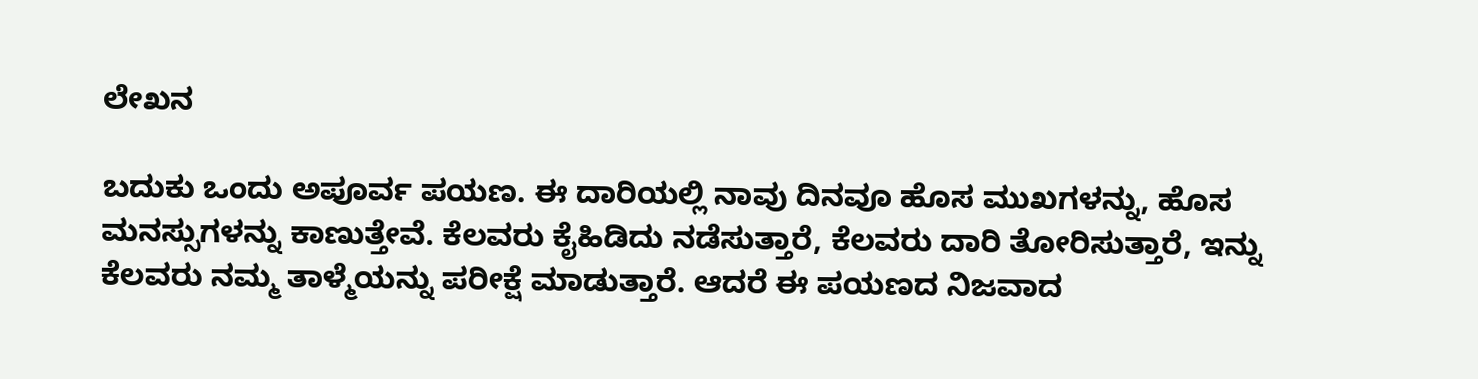ಲೇಖನ

ಬದುಕು ಒಂದು ಅಪೂರ್ವ ಪಯಣ. ಈ ದಾರಿಯಲ್ಲಿ ನಾವು ದಿನವೂ ಹೊಸ ಮುಖಗಳನ್ನು, ಹೊಸ ಮನಸ್ಸುಗಳನ್ನು ಕಾಣುತ್ತೇವೆ. ಕೆಲವರು ಕೈಹಿಡಿದು ನಡೆಸುತ್ತಾರೆ, ಕೆಲವರು ದಾರಿ ತೋರಿಸುತ್ತಾರೆ, ಇನ್ನು ಕೆಲವರು ನಮ್ಮ ತಾಳ್ಮೆಯನ್ನು ಪರೀಕ್ಷೆ ಮಾಡುತ್ತಾರೆ. ಆದರೆ ಈ ಪಯಣದ ನಿಜವಾದ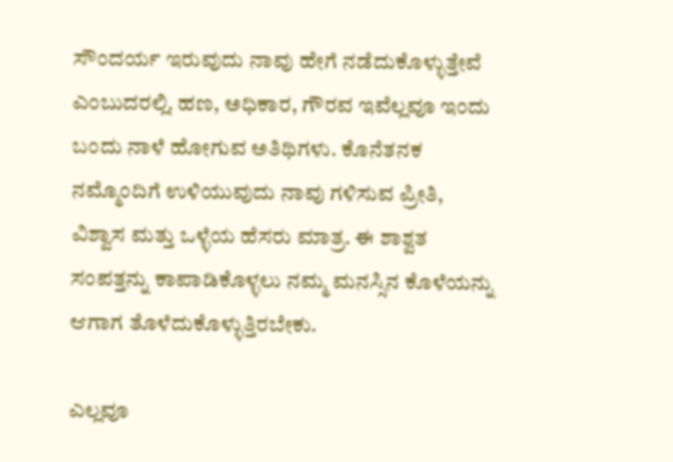ಸೌಂದರ್ಯ ಇರುವುದು ನಾವು ಹೇಗೆ ನಡೆದುಕೊಳ್ಳುತ್ತೇವೆ ಎಂಬುದರಲ್ಲಿ. ಹಣ, ಅಧಿಕಾರ, ಗೌರವ ಇವೆಲ್ಲವೂ ಇಂದು ಬಂದು ನಾಳೆ ಹೋಗುವ ಅತಿಥಿಗಳು. ಕೊನೆತನಕ ನಮ್ಮೊಂದಿಗೆ ಉಳಿಯುವುದು ನಾವು ಗಳಿಸುವ ಪ್ರೀತಿ, ವಿಶ್ವಾಸ ಮತ್ತು ಒಳ್ಳೆಯ ಹೆಸರು ಮಾತ್ರ. ಈ ಶಾಶ್ವತ ಸಂಪತ್ತನ್ನು ಕಾಪಾಡಿಕೊಳ್ಳಲು ನಮ್ಮ ಮನಸ್ಸಿನ ಕೊಳೆಯನ್ನು ಆಗಾಗ ತೊಳೆದುಕೊಳ್ಳುತ್ತಿರಬೇಕು.

ಎಲ್ಲವೂ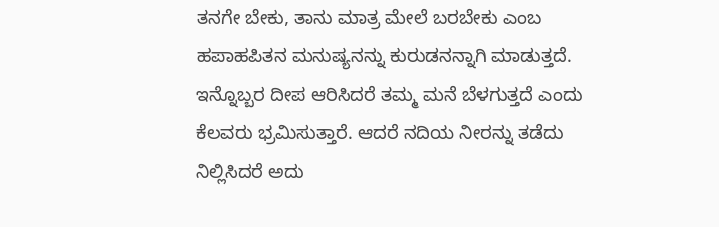ತನಗೇ ಬೇಕು, ತಾನು ಮಾತ್ರ ಮೇಲೆ ಬರಬೇಕು ಎಂಬ ಹಪಾಹಪಿತನ ಮನುಷ್ಯನನ್ನು ಕುರುಡನನ್ನಾಗಿ ಮಾಡುತ್ತದೆ. ಇನ್ನೊಬ್ಬರ ದೀಪ ಆರಿಸಿದರೆ ತಮ್ಮ ಮನೆ ಬೆಳಗುತ್ತದೆ ಎಂದು ಕೆಲವರು ಭ್ರಮಿಸುತ್ತಾರೆ. ಆದರೆ ನದಿಯ ನೀರನ್ನು ತಡೆದು ನಿಲ್ಲಿಸಿದರೆ ಅದು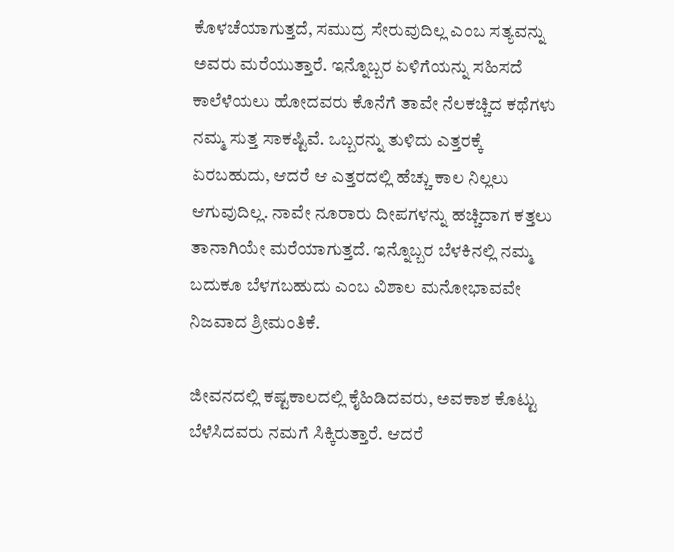ಕೊಳಚೆಯಾಗುತ್ತದೆ, ಸಮುದ್ರ ಸೇರುವುದಿಲ್ಲ ಎಂಬ ಸತ್ಯವನ್ನು ಅವರು ಮರೆಯುತ್ತಾರೆ. ಇನ್ನೊಬ್ಬರ ಏಳಿಗೆಯನ್ನು ಸಹಿಸದೆ ಕಾಲೆಳೆಯಲು ಹೋದವರು ಕೊನೆಗೆ ತಾವೇ ನೆಲಕಚ್ಚಿದ ಕಥೆಗಳು ನಮ್ಮ ಸುತ್ತ ಸಾಕಷ್ಟಿವೆ. ಒಬ್ಬರನ್ನು ತುಳಿದು ಎತ್ತರಕ್ಕೆ ಏರಬಹುದು, ಆದರೆ ಆ ಎತ್ತರದಲ್ಲಿ ಹೆಚ್ಚು ಕಾಲ ನಿಲ್ಲಲು ಆಗುವುದಿಲ್ಲ. ನಾವೇ ನೂರಾರು ದೀಪಗಳನ್ನು ಹಚ್ಚಿದಾಗ ಕತ್ತಲು ತಾನಾಗಿಯೇ ಮರೆಯಾಗುತ್ತದೆ. ಇನ್ನೊಬ್ಬರ ಬೆಳಕಿನಲ್ಲಿ ನಮ್ಮ ಬದುಕೂ ಬೆಳಗಬಹುದು ಎಂಬ ವಿಶಾಲ ಮನೋಭಾವವೇ ನಿಜವಾದ ಶ್ರೀಮಂತಿಕೆ.

ಜೀವನದಲ್ಲಿ ಕಷ್ಟಕಾಲದಲ್ಲಿ ಕೈಹಿಡಿದವರು, ಅವಕಾಶ ಕೊಟ್ಟು ಬೆಳೆಸಿದವರು ನಮಗೆ ಸಿಕ್ಕಿರುತ್ತಾರೆ. ಆದರೆ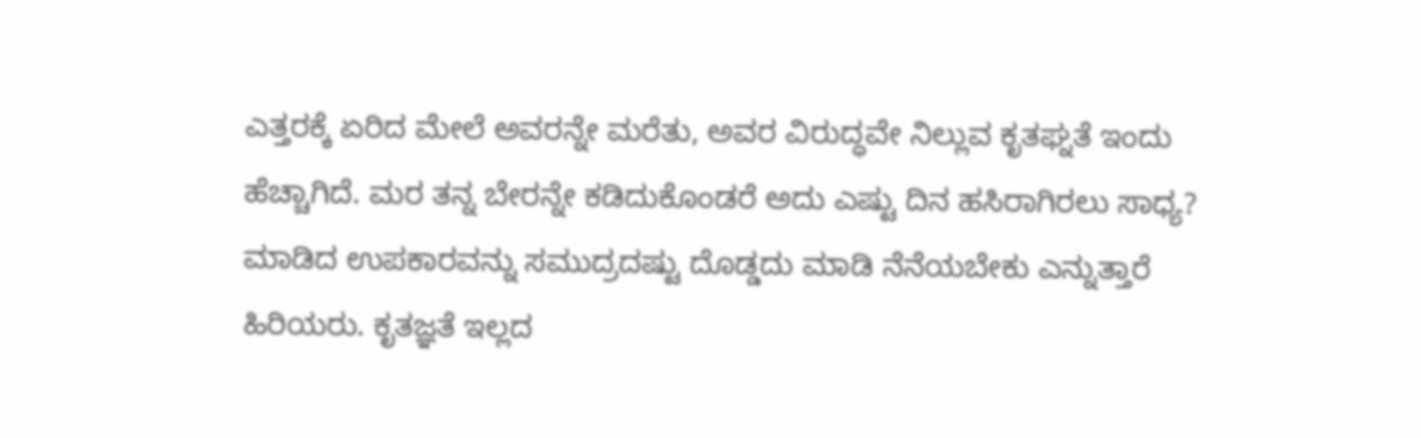ಎತ್ತರಕ್ಕೆ ಏರಿದ ಮೇಲೆ ಅವರನ್ನೇ ಮರೆತು, ಅವರ ವಿರುದ್ಧವೇ ನಿಲ್ಲುವ ಕೃತಘ್ನತೆ ಇಂದು ಹೆಚ್ಚಾಗಿದೆ. ಮರ ತನ್ನ ಬೇರನ್ನೇ ಕಡಿದುಕೊಂಡರೆ ಅದು ಎಷ್ಟು ದಿನ ಹಸಿರಾಗಿರಲು ಸಾಧ್ಯ? ಮಾಡಿದ ಉಪಕಾರವನ್ನು ಸಮುದ್ರದಷ್ಟು ದೊಡ್ಡದು ಮಾಡಿ ನೆನೆಯಬೇಕು ಎನ್ನುತ್ತಾರೆ ಹಿರಿಯರು. ಕೃತಜ್ಞತೆ ಇಲ್ಲದ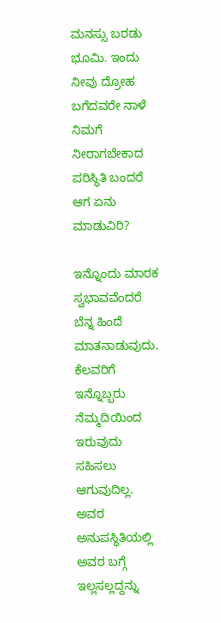ಮನಸ್ಸು ಬರಡು ಭೂಮಿ. ಇಂದು ನೀವು ದ್ರೋಹ ಬಗೆದವರೇ ನಾಳೆ ನಿಮಗೆ ನೀರಾಗಬೇಕಾದ ಪರಿಸ್ಥಿತಿ ಬಂದರೆ ಆಗ ಏನು ಮಾಡುವಿರಿ?

ಇನ್ನೊಂದು ಮಾರಕ ಸ್ವಭಾವವೆಂದರೆ ಬೆನ್ನ ಹಿಂದೆ ಮಾತನಾಡುವುದು. ಕೆಲವರಿಗೆ ಇನ್ನೊಬ್ಬರು ನೆಮ್ಮದಿಯಿಂದ ಇರುವುದು ಸಹಿಸಲು ಆಗುವುದಿಲ್ಲ. ಅವರ ಅನುಪಸ್ಥಿತಿಯಲ್ಲಿ ಅವರ ಬಗ್ಗೆ ಇಲ್ಲಸಲ್ಲದ್ದನ್ನು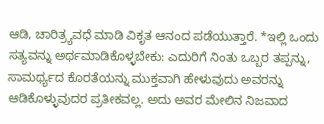ಆಡಿ, ಚಾರಿತ್ರ್ಯವಧೆ ಮಾಡಿ ವಿಕೃತ ಆನಂದ ಪಡೆಯುತ್ತಾರೆ. *ಇಲ್ಲಿ ಒಂದು ಸತ್ಯವನ್ನು ಅರ್ಥಮಾಡಿಕೊಳ್ಳಬೇಕು: ಎದುರಿಗೆ ನಿಂತು ಒಬ್ಬರ ತಪ್ಪನ್ನು, ಸಾಮರ್ಥ್ಯದ ಕೊರತೆಯನ್ನು ಮುಕ್ತವಾಗಿ ಹೇಳುವುದು ಅವರನ್ನು ಆಡಿಕೊಳ್ಳುವುದರ ಪ್ರತೀಕವಲ್ಲ. ಅದು ಅವರ ಮೇಲಿನ ನಿಜವಾದ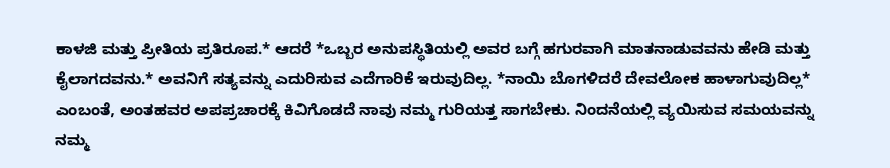ಕಾಳಜಿ ಮತ್ತು ಪ್ರೀತಿಯ ಪ್ರತಿರೂಪ.* ಆದರೆ *ಒಬ್ಬರ ಅನುಪಸ್ಥಿತಿಯಲ್ಲಿ ಅವರ ಬಗ್ಗೆ ಹಗುರವಾಗಿ ಮಾತನಾಡುವವನು ಹೇಡಿ ಮತ್ತು ಕೈಲಾಗದವನು.* ಅವನಿಗೆ ಸತ್ಯವನ್ನು ಎದುರಿಸುವ ಎದೆಗಾರಿಕೆ ಇರುವುದಿಲ್ಲ. *ನಾಯಿ ಬೊಗಳಿದರೆ ದೇವಲೋಕ ಹಾಳಾಗುವುದಿಲ್ಲ* ಎಂಬಂತೆ, ಅಂತಹವರ ಅಪಪ್ರಚಾರಕ್ಕೆ ಕಿವಿಗೊಡದೆ ನಾವು ನಮ್ಮ ಗುರಿಯತ್ತ ಸಾಗಬೇಕು. ನಿಂದನೆಯಲ್ಲಿ ವ್ಯಯಿಸುವ ಸಮಯವನ್ನು ನಮ್ಮ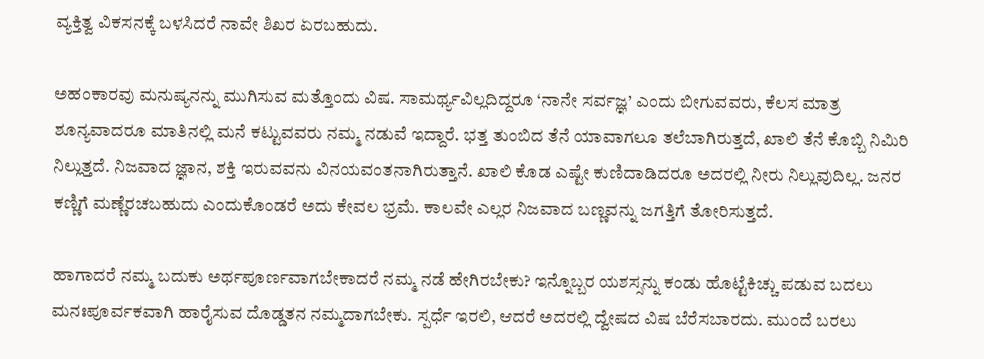ವ್ಯಕ್ತಿತ್ವ ವಿಕಸನಕ್ಕೆ ಬಳಸಿದರೆ ನಾವೇ ಶಿಖರ ಏರಬಹುದು.

ಅಹಂಕಾರವು ಮನುಷ್ಯನನ್ನು ಮುಗಿಸುವ ಮತ್ತೊಂದು ವಿಷ. ಸಾಮರ್ಥ್ಯವಿಲ್ಲದಿದ್ದರೂ ‘ನಾನೇ ಸರ್ವಜ್ಞ’ ಎಂದು ಬೀಗುವವರು, ಕೆಲಸ ಮಾತ್ರ ಶೂನ್ಯವಾದರೂ ಮಾತಿನಲ್ಲಿ ಮನೆ ಕಟ್ಟುವವರು ನಮ್ಮ ನಡುವೆ ಇದ್ದಾರೆ. ಭತ್ತ ತುಂಬಿದ ತೆನೆ ಯಾವಾಗಲೂ ತಲೆಬಾಗಿರುತ್ತದೆ, ಖಾಲಿ ತೆನೆ ಕೊಬ್ಬಿ ನಿಮಿರಿ ನಿಲ್ಲುತ್ತದೆ. ನಿಜವಾದ ಜ್ಞಾನ, ಶಕ್ತಿ ಇರುವವನು ವಿನಯವಂತನಾಗಿರುತ್ತಾನೆ. ಖಾಲಿ ಕೊಡ ಎಷ್ಟೇ ಕುಣಿದಾಡಿದರೂ ಅದರಲ್ಲಿ ನೀರು ನಿಲ್ಲುವುದಿಲ್ಲ. ಜನರ ಕಣ್ಣಿಗೆ ಮಣ್ಣೆರಚಬಹುದು ಎಂದುಕೊಂಡರೆ ಅದು ಕೇವಲ ಭ್ರಮೆ. ಕಾಲವೇ ಎಲ್ಲರ ನಿಜವಾದ ಬಣ್ಣವನ್ನು ಜಗತ್ತಿಗೆ ತೋರಿಸುತ್ತದೆ.

ಹಾಗಾದರೆ ನಮ್ಮ ಬದುಕು ಅರ್ಥಪೂರ್ಣವಾಗಬೇಕಾದರೆ ನಮ್ಮ ನಡೆ ಹೇಗಿರಬೇಕು? ಇನ್ನೊಬ್ಬರ ಯಶಸ್ಸನ್ನು ಕಂಡು ಹೊಟ್ಟೆಕಿಚ್ಚು ಪಡುವ ಬದಲು ಮನಃಪೂರ್ವಕವಾಗಿ ಹಾರೈಸುವ ದೊಡ್ಡತನ ನಮ್ಮದಾಗಬೇಕು. ಸ್ಪರ್ಧೆ ಇರಲಿ, ಆದರೆ ಅದರಲ್ಲಿ ದ್ವೇಷದ ವಿಷ ಬೆರೆಸಬಾರದು. ಮುಂದೆ ಬರಲು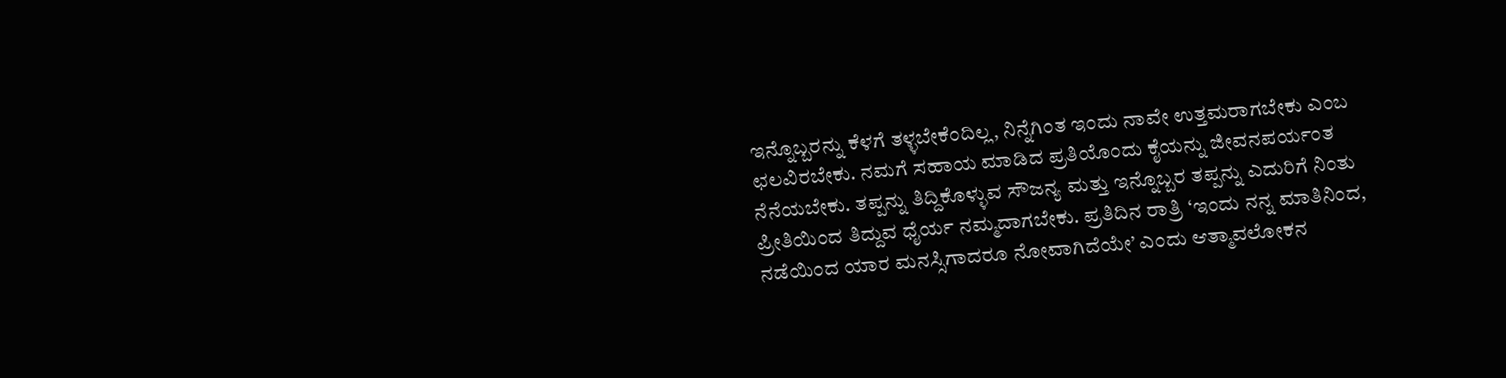ಇನ್ನೊಬ್ಬರನ್ನು ಕೆಳಗೆ ತಳ್ಳಬೇಕೆಂದಿಲ್ಲ, ನಿನ್ನೆಗಿಂತ ಇಂದು ನಾವೇ ಉತ್ತಮರಾಗಬೇಕು ಎಂಬ ಛಲವಿರಬೇಕು. ನಮಗೆ ಸಹಾಯ ಮಾಡಿದ ಪ್ರತಿಯೊಂದು ಕೈಯನ್ನು ಜೀವನಪರ್ಯಂತ ನೆನೆಯಬೇಕು. ತಪ್ಪನ್ನು ತಿದ್ದಿಕೊಳ್ಳುವ ಸೌಜನ್ಯ ಮತ್ತು ಇನ್ನೊಬ್ಬರ ತಪ್ಪನ್ನು ಎದುರಿಗೆ ನಿಂತು ಪ್ರೀತಿಯಿಂದ ತಿದ್ದುವ ಧೈರ್ಯ ನಮ್ಮದಾಗಬೇಕು. ಪ್ರತಿದಿನ ರಾತ್ರಿ ‘ಇಂದು ನನ್ನ ಮಾತಿನಿಂದ, ನಡೆಯಿಂದ ಯಾರ ಮನಸ್ಸಿಗಾದರೂ ನೋವಾಗಿದೆಯೇ’ ಎಂದು ಆತ್ಮಾವಲೋಕನ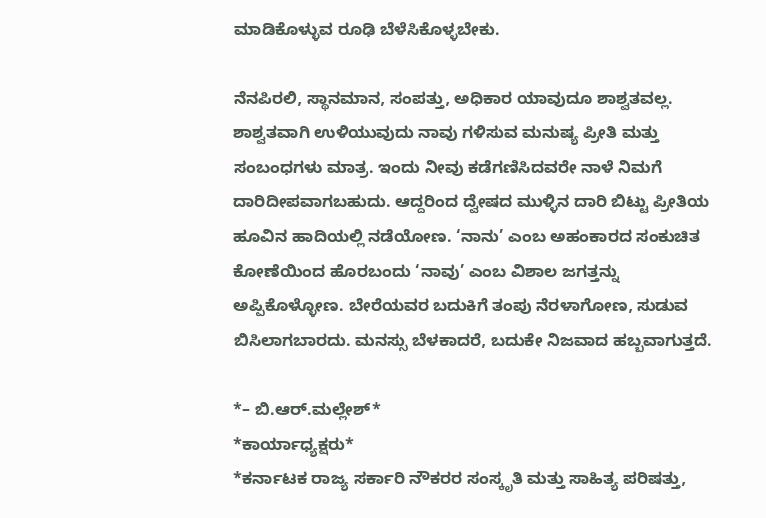ಮಾಡಿಕೊಳ್ಳುವ ರೂಢಿ ಬೆಳೆಸಿಕೊಳ್ಳಬೇಕು.

ನೆನಪಿರಲಿ, ಸ್ಥಾನಮಾನ, ಸಂಪತ್ತು, ಅಧಿಕಾರ ಯಾವುದೂ ಶಾಶ್ವತವಲ್ಲ. ಶಾಶ್ವತವಾಗಿ ಉಳಿಯುವುದು ನಾವು ಗಳಿಸುವ ಮನುಷ್ಯ ಪ್ರೀತಿ ಮತ್ತು ಸಂಬಂಧಗಳು ಮಾತ್ರ. ಇಂದು ನೀವು ಕಡೆಗಣಿಸಿದವರೇ ನಾಳೆ ನಿಮಗೆ ದಾರಿದೀಪವಾಗಬಹುದು. ಆದ್ದರಿಂದ ದ್ವೇಷದ ಮುಳ್ಳಿನ ದಾರಿ ಬಿಟ್ಟು ಪ್ರೀತಿಯ ಹೂವಿನ ಹಾದಿಯಲ್ಲಿ ನಡೆಯೋಣ. ‘ನಾನು’ ಎಂಬ ಅಹಂಕಾರದ ಸಂಕುಚಿತ ಕೋಣೆಯಿಂದ ಹೊರಬಂದು ‘ನಾವು’ ಎಂಬ ವಿಶಾಲ ಜಗತ್ತನ್ನು ಅಪ್ಪಿಕೊಳ್ಳೋಣ. ಬೇರೆಯವರ ಬದುಕಿಗೆ ತಂಪು ನೆರಳಾಗೋಣ, ಸುಡುವ ಬಿಸಿಲಾಗಬಾರದು. ಮನಸ್ಸು ಬೆಳಕಾದರೆ, ಬದುಕೇ ನಿಜವಾದ ಹಬ್ಬವಾಗುತ್ತದೆ.

*– ಬಿ.ಆರ್.ಮಲ್ಲೇಶ್*
*ಕಾರ್ಯಾಧ್ಯಕ್ಷರು*
*ಕರ್ನಾಟಕ ರಾಜ್ಯ ಸರ್ಕಾರಿ ನೌಕರರ ಸಂಸ್ಕೃತಿ ಮತ್ತು ಸಾಹಿತ್ಯ ಪರಿಷತ್ತು,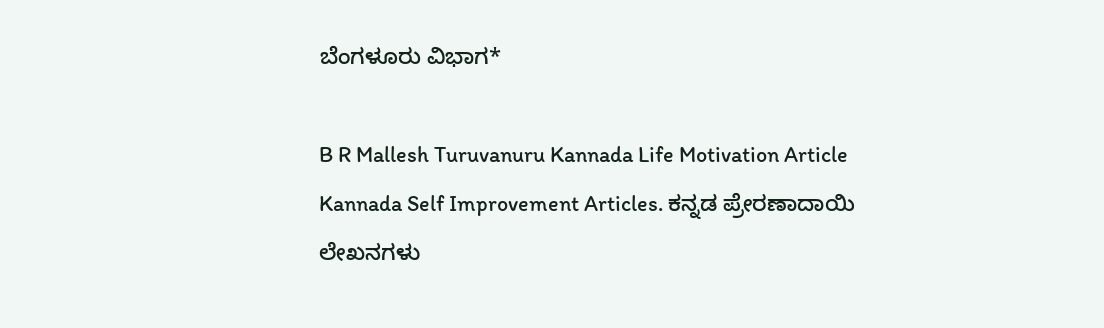ಬೆಂಗಳೂರು ವಿಭಾಗ*

B R Mallesh Turuvanuru Kannada Life Motivation Article Kannada Self Improvement Articles. ಕನ್ನಡ ಪ್ರೇರಣಾದಾಯಿ ಲೇಖನಗಳು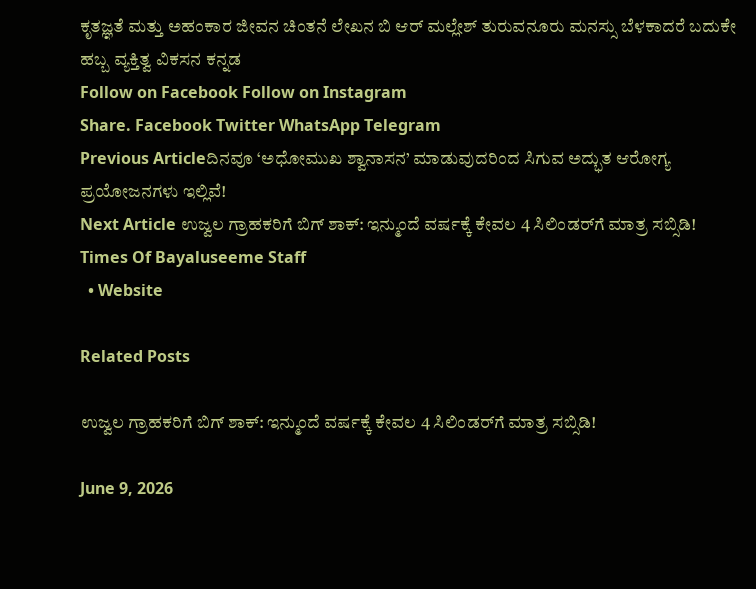ಕೃತಜ್ಞತೆ ಮತ್ತು ಅಹಂಕಾರ ಜೀವನ ಚಿಂತನೆ ಲೇಖನ ಬಿ ಆರ್ ಮಲ್ಲೇಶ್ ತುರುವನೂರು ಮನಸ್ಸು ಬೆಳಕಾದರೆ ಬದುಕೇ ಹಬ್ಬ ವ್ಯಕ್ತಿತ್ವ ವಿಕಸನ ಕನ್ನಡ
Follow on Facebook Follow on Instagram
Share. Facebook Twitter WhatsApp Telegram
Previous Articleದಿನವೂ ‘ಅಧೋಮುಖ ಶ್ವಾನಾಸನ’ ಮಾಡುವುದರಿಂದ ಸಿಗುವ ಅದ್ಭುತ ಆರೋಗ್ಯ ಪ್ರಯೋಜನಗಳು ಇಲ್ಲಿವೆ!
Next Article ಉಜ್ವಲ ಗ್ರಾಹಕರಿಗೆ ಬಿಗ್ ಶಾಕ್: ಇನ್ಮುಂದೆ ವರ್ಷಕ್ಕೆ ಕೇವಲ 4 ಸಿಲಿಂಡರ್‌ಗೆ ಮಾತ್ರ ಸಬ್ಸಿಡಿ!
Times Of Bayaluseeme Staff
  • Website

Related Posts

ಉಜ್ವಲ ಗ್ರಾಹಕರಿಗೆ ಬಿಗ್ ಶಾಕ್: ಇನ್ಮುಂದೆ ವರ್ಷಕ್ಕೆ ಕೇವಲ 4 ಸಿಲಿಂಡರ್‌ಗೆ ಮಾತ್ರ ಸಬ್ಸಿಡಿ!

June 9, 2026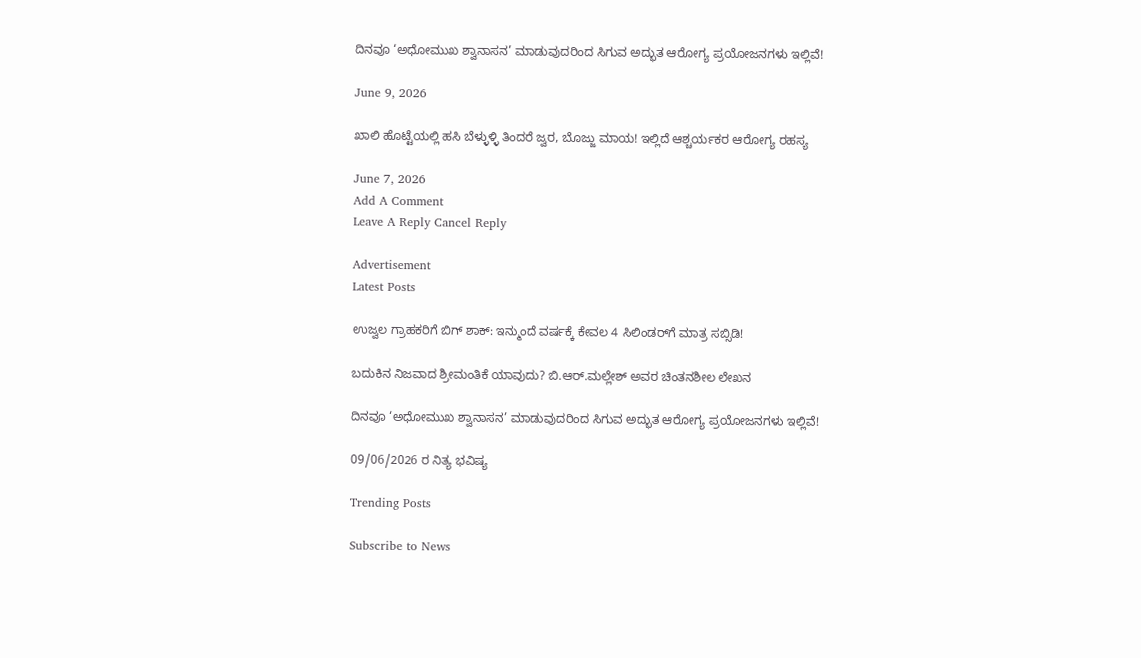ದಿನವೂ ‘ಅಧೋಮುಖ ಶ್ವಾನಾಸನ’ ಮಾಡುವುದರಿಂದ ಸಿಗುವ ಅದ್ಭುತ ಆರೋಗ್ಯ ಪ್ರಯೋಜನಗಳು ಇಲ್ಲಿವೆ!

June 9, 2026

ಖಾಲಿ ಹೊಟ್ಟೆಯಲ್ಲಿ ಹಸಿ ಬೆಳ್ಳುಳ್ಳಿ ತಿಂದರೆ ಜ್ವರ, ಬೊಜ್ಜು ಮಾಯ! ಇಲ್ಲಿದೆ ಆಶ್ಚರ್ಯಕರ ಆರೋಗ್ಯ ರಹಸ್ಯ

June 7, 2026
Add A Comment
Leave A Reply Cancel Reply

Advertisement
Latest Posts

ಉಜ್ವಲ ಗ್ರಾಹಕರಿಗೆ ಬಿಗ್ ಶಾಕ್: ಇನ್ಮುಂದೆ ವರ್ಷಕ್ಕೆ ಕೇವಲ 4 ಸಿಲಿಂಡರ್‌ಗೆ ಮಾತ್ರ ಸಬ್ಸಿಡಿ!

ಬದುಕಿನ ನಿಜವಾದ ಶ್ರೀಮಂತಿಕೆ ಯಾವುದು? ಬಿ.ಆರ್.ಮಲ್ಲೇಶ್ ಅವರ ಚಿಂತನಶೀಲ ಲೇಖನ

ದಿನವೂ ‘ಅಧೋಮುಖ ಶ್ವಾನಾಸನ’ ಮಾಡುವುದರಿಂದ ಸಿಗುವ ಅದ್ಭುತ ಆರೋಗ್ಯ ಪ್ರಯೋಜನಗಳು ಇಲ್ಲಿವೆ!

09/06/2026 ರ ನಿತ್ಯ ಭವಿಷ್ಯ

Trending Posts

Subscribe to News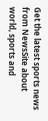Get the latest sports news from NewsSite about world, sports and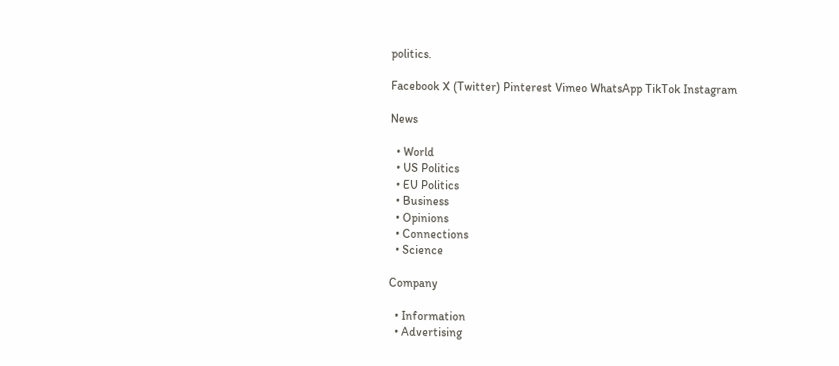politics.

Facebook X (Twitter) Pinterest Vimeo WhatsApp TikTok Instagram

News

  • World
  • US Politics
  • EU Politics
  • Business
  • Opinions
  • Connections
  • Science

Company

  • Information
  • Advertising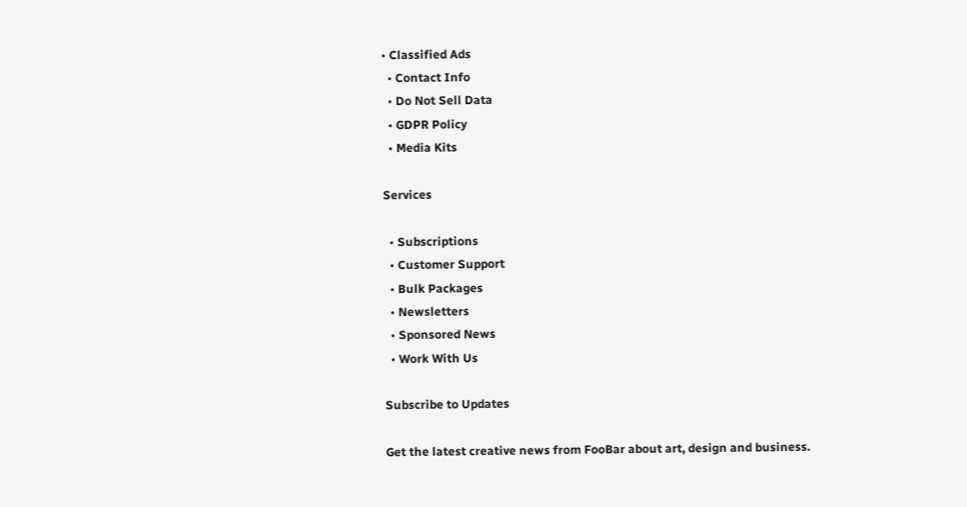• Classified Ads
  • Contact Info
  • Do Not Sell Data
  • GDPR Policy
  • Media Kits

Services

  • Subscriptions
  • Customer Support
  • Bulk Packages
  • Newsletters
  • Sponsored News
  • Work With Us

Subscribe to Updates

Get the latest creative news from FooBar about art, design and business.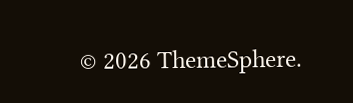© 2026 ThemeSphere.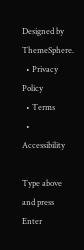Designed by ThemeSphere.
  • Privacy Policy
  • Terms
  • Accessibility

Type above and press Enter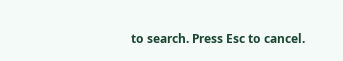to search. Press Esc to cancel.